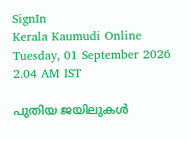SignIn
Kerala Kaumudi Online
Tuesday, 01 September 2026 2.04 AM IST

പുതിയ ജയിലുകൾ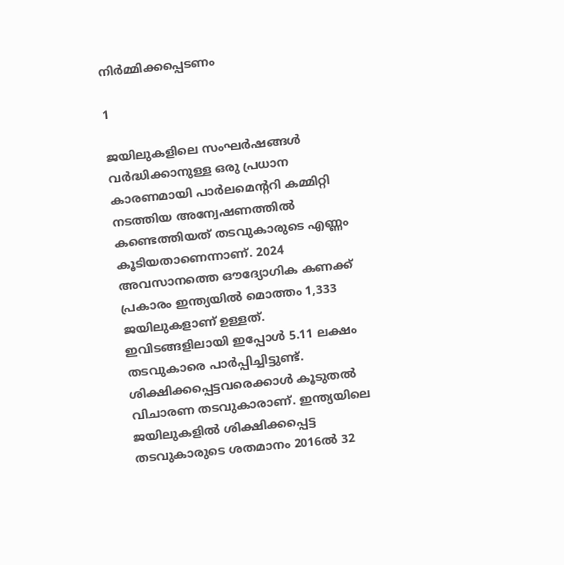നിർമ്മിക്കപ്പെടണം

1

ജയിലുകളിലെ സംഘർഷങ്ങൾ വർദ്ധിക്കാനുള്ള ഒരു പ്രധാന കാരണമായി പാർലമെന്ററി കമ്മിറ്റി നടത്തിയ അന്വേഷണത്തിൽ കണ്ടെത്തിയത് തടവുകാരുടെ എണ്ണം കൂടിയതാണെന്നാണ്. 2024 അവസാനത്തെ ഔദ്യോഗിക കണക്ക് പ്രകാരം ഇന്ത്യയിൽ മൊത്തം 1,333 ജയിലുകളാണ് ഉള്ളത്. ഇവിടങ്ങളിലായി ഇപ്പോൾ 5.11 ലക്ഷം തടവുകാരെ പാർപ്പിച്ചിട്ടുണ്ട്. ശിക്ഷിക്കപ്പെട്ടവരെക്കാൾ കൂടുതൽ വിചാരണ തടവുകാരാണ്. ഇന്ത്യയിലെ ജയിലുകളിൽ ശിക്ഷിക്കപ്പെട്ട തടവുകാരുടെ ശതമാനം 2016ൽ 32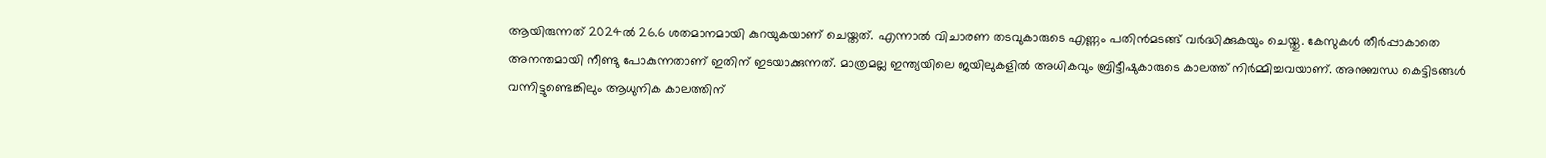ആയിരുന്നത് 2024ൽ 26.6 ശതമാനമായി കുറയുകയാണ് ചെയ്തത്. എന്നാൽ വിചാരണ തടവുകാരുടെ എണ്ണം പതിൻമടങ്ങ് വർദ്ധിക്കുകയും ചെയ്തു. കേസുകൾ തീർപ്പാകാതെ അനന്തമായി നീണ്ടു പോകുന്നതാണ് ഇതിന് ഇടയാക്കുന്നത്. മാത്രമല്ല ഇന്ത്യയിലെ ജയിലുകളിൽ അധികവും ബ്രിട്ടീഷുകാരുടെ കാലത്ത് നിർമ്മിച്ചവയാണ്. അനുബന്ധ കെട്ടിടങ്ങൾ വന്നിട്ടുണ്ടെങ്കിലും ആധുനിക കാലത്തിന്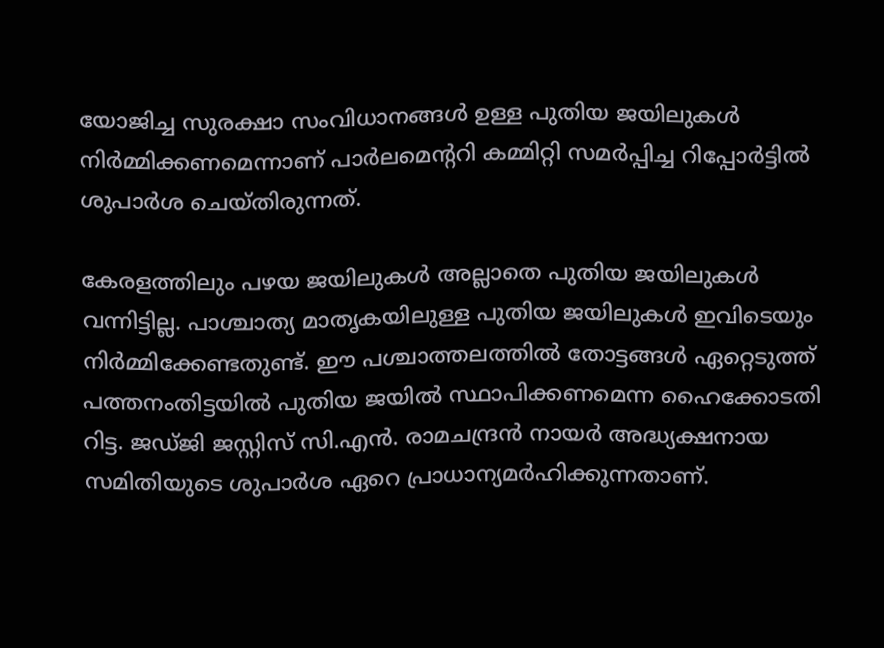യോജിച്ച സുരക്ഷാ സംവിധാനങ്ങൾ ഉള്ള പുതിയ ജയിലുകൾ നിർമ്മിക്കണമെന്നാണ് പാർലമെന്ററി കമ്മിറ്റി സമർപ്പിച്ച റിപ്പോർട്ടിൽ ശുപാർശ ചെയ്‌തിരുന്നത്.

കേരളത്തിലും പഴയ ജയിലുകൾ അല്ലാതെ പുതിയ ജയിലുകൾ വന്നിട്ടില്ല. പാശ്ചാത്യ മാതൃകയിലുള്ള പുതിയ ജയിലുകൾ ഇവിടെയും നിർമ്മിക്കേണ്ടതുണ്ട്. ഈ പശ്ചാത്തലത്തിൽ തോട്ടങ്ങൾ ഏറ്റെടുത്ത് പത്തനംതിട്ടയിൽ പുതിയ ജയിൽ സ്ഥാപിക്കണമെന്ന ഹൈക്കോടതി റിട്ട. ജഡ്ജി ജസ്റ്റിസ് സി.എൻ. രാമചന്ദ്രൻ നായർ അദ്ധ്യക്ഷനായ സമിതിയുടെ ശുപാർശ ഏറെ പ്രാധാന്യമർഹിക്കുന്നതാണ്.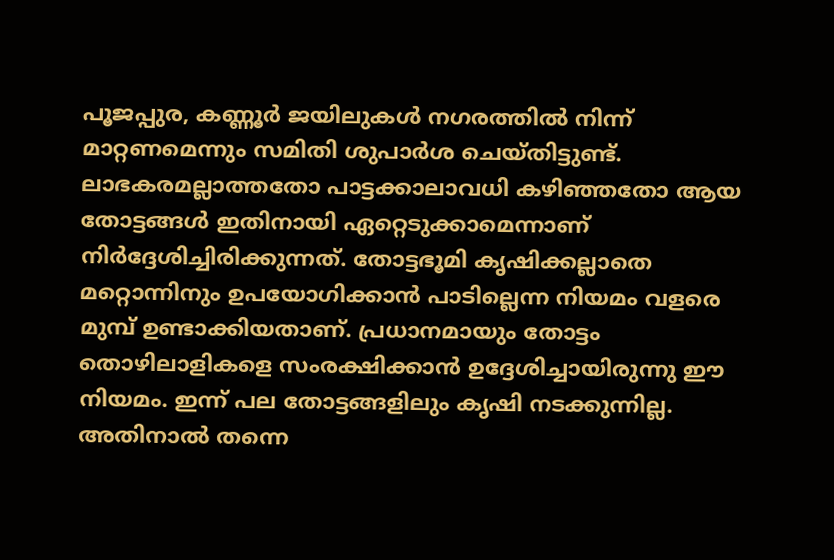പൂജപ്പുര, കണ്ണൂർ ജയിലുകൾ നഗരത്തിൽ നിന്ന് മാറ്റണമെന്നും സമിതി ശുപാർശ ചെയ്‌തിട്ടുണ്ട്. ലാഭകരമല്ലാത്തതോ പാട്ടക്കാലാവധി കഴിഞ്ഞതോ ആയ തോട്ടങ്ങൾ ഇതിനായി ഏറ്റെടുക്കാമെന്നാണ് നിർദ്ദേശിച്ചിരിക്കുന്നത്. തോട്ടഭൂമി കൃഷിക്കല്ലാതെ മറ്റൊന്നിനും ഉപയോഗിക്കാൻ പാടില്ലെന്ന നിയമം വളരെ മുമ്പ് ഉണ്ടാക്കിയതാണ്. പ്രധാനമായും തോട്ടം തൊഴിലാളികളെ സംരക്ഷിക്കാൻ ഉദ്ദേശിച്ചായിരുന്നു ഈ നിയമം. ഇന്ന് പല തോട്ടങ്ങളിലും കൃഷി നടക്കുന്നില്ല. അതിനാൽ തന്നെ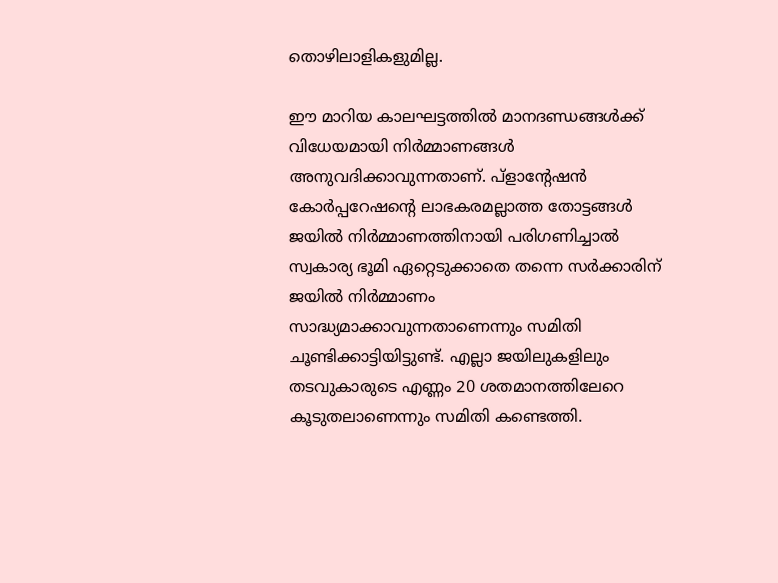തൊഴിലാളികളുമില്ല.

ഈ മാറിയ കാലഘട്ടത്തിൽ മാനദണ്ഡങ്ങൾക്ക് വിധേയമായി നിർമ്മാണങ്ങൾ അനുവദിക്കാവുന്നതാണ്. പ്ളാന്റേഷൻ കോർപ്പറേഷന്റെ ലാഭകരമല്ലാത്ത തോട്ടങ്ങൾ ജയിൽ നിർമ്മാണത്തിനായി പരിഗണിച്ചാൽ സ്വകാര്യ ഭൂമി ഏറ്റെടുക്കാതെ തന്നെ സർക്കാരിന് ജയിൽ നിർമ്മാണം സാദ്ധ്യമാക്കാവുന്നതാണെന്നും സമിതി ചൂണ്ടിക്കാട്ടിയിട്ടുണ്ട്. എല്ലാ ജയിലുകളിലും തടവുകാരുടെ എണ്ണം 20 ശതമാനത്തിലേറെ കൂടുതലാണെന്നും സമിതി കണ്ടെത്തി.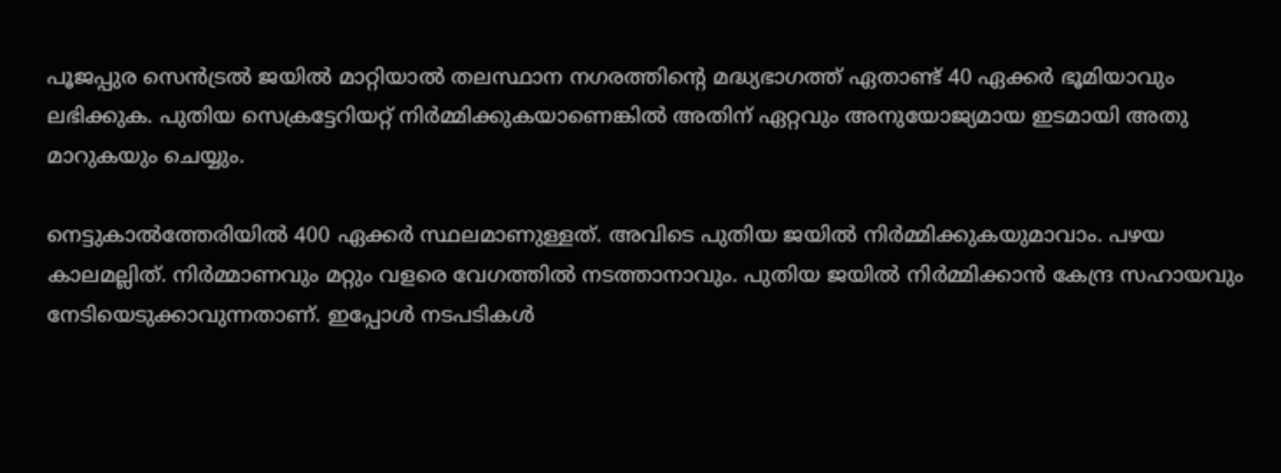പൂജപ്പുര സെൻട്രൽ ജയിൽ മാറ്റിയാൽ തലസ്ഥാന നഗരത്തിന്റെ മദ്ധ്യഭാഗത്ത് ഏതാണ്ട് 40 ഏക്കർ ഭൂമിയാവും ലഭിക്കുക. പുതിയ സെക്രട്ടേറിയറ്റ് നിർമ്മിക്കുകയാണെങ്കിൽ അതിന് ഏറ്റവും അനുയോജ്യമായ ഇടമായി അതു മാറുകയും ചെയ്യും.

നെട്ടുകാൽത്തേരിയിൽ 400 ഏക്കർ സ്ഥലമാണുള്ളത്. അവിടെ പുതിയ ജയിൽ നിർമ്മിക്കുകയുമാവാം. പഴയ കാലമല്ലിത്. നിർമ്മാണവും മറ്റും വളരെ വേഗത്തിൽ നടത്താനാവും. പുതിയ ജയിൽ നിർമ്മിക്കാൻ കേന്ദ്ര സഹായവും നേടിയെടുക്കാവുന്നതാണ്. ഇപ്പോൾ നടപടികൾ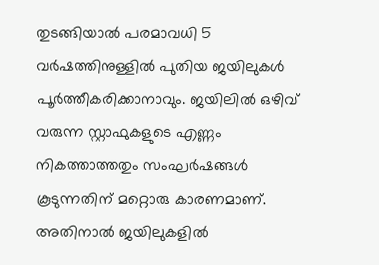തുടങ്ങിയാൽ പരമാവധി 5 വർഷത്തിനുള്ളിൽ പുതിയ ജയിലുകൾ പൂർത്തീകരിക്കാനാവും. ജയിലിൽ ഒഴിവ് വരുന്ന സ്റ്റാഫുകളുടെ എണ്ണം നികത്താത്തതും സംഘർഷങ്ങൾ കൂടുന്നതിന് മറ്റൊരു കാരണമാണ്. അതിനാൽ ജയിലുകളിൽ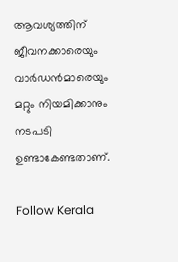ആവശ്യത്തിന് ജീവനക്കാരെയും വാർഡൻമാരെയും മറ്റും നിയമിക്കാനും നടപടി ഉണ്ടാകേണ്ടതാണ്.

Follow Kerala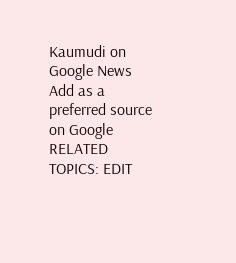Kaumudi on Google News Add as a preferred source on Google
RELATED TOPICS: EDIT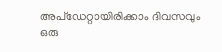അപ്ഡേറ്റായിരിക്കാം ദിവസവും
ഒരു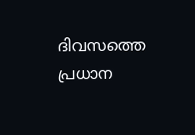ദിവസത്തെ പ്രധാന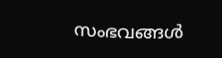സംഭവങ്ങൾ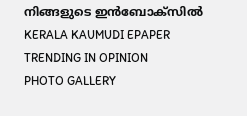നിങ്ങളുടെ ഇൻബോക്സിൽ
KERALA KAUMUDI EPAPER
TRENDING IN OPINION
PHOTO GALLERY